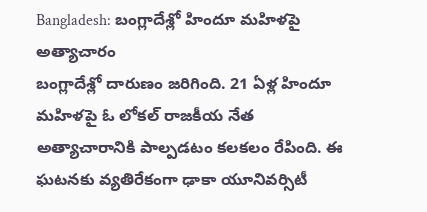Bangladesh: బంగ్లాదేశ్లో హిందూ మహిళపై అత్యాచారం
బంగ్లాదేశ్లో దారుణం జరిగింది. 21 ఏళ్ల హిందూ మహిళపై ఓ లోకల్ రాజకీయ నేత అత్యాచారానికి పాల్పడటం కలకలం రేపింది. ఈ ఘటనకు వ్యతిరేకంగా ఢాకా యూనివర్సిటీ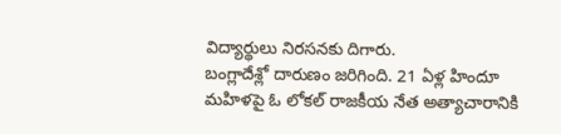విద్యార్థులు నిరసనకు దిగారు.
బంగ్లాదేశ్లో దారుణం జరిగింది. 21 ఏళ్ల హిందూ మహిళపై ఓ లోకల్ రాజకీయ నేత అత్యాచారానికి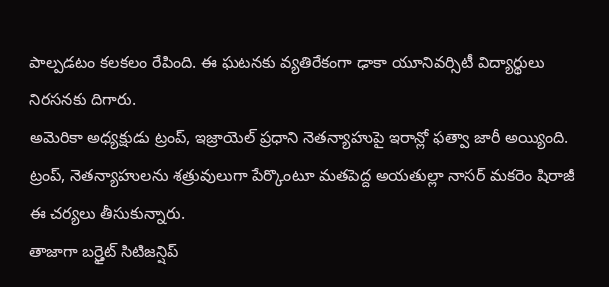పాల్పడటం కలకలం రేపింది. ఈ ఘటనకు వ్యతిరేకంగా ఢాకా యూనివర్సిటీ విద్యార్థులు నిరసనకు దిగారు.
అమెరికా అధ్యక్షుడు ట్రంప్, ఇజ్రాయెల్ ప్రధాని నెతన్యాహుపై ఇరాన్లో ఫత్వా జారీ అయ్యింది. ట్రంప్, నెతన్యాహులను శత్రువులుగా పేర్కొంటూ మతపెద్ద అయతుల్లా నాసర్ మకరెం షిరాజీ ఈ చర్యలు తీసుకున్నారు.
తాజాగా బర్త్రైట్ సిటిజన్షిప్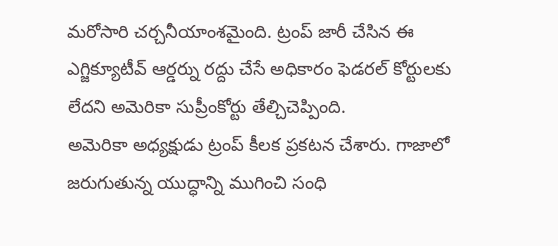మరోసారి చర్చనీయాంశమైంది. ట్రంప్ జారీ చేసిన ఈ ఎగ్జిక్యూటీవ్ ఆర్డర్ను రద్దు చేసే అధికారం ఫెడరల్ కోర్టులకు లేదని అమెరికా సుప్రీంకోర్టు తేల్చిచెప్పింది.
అమెరికా అధ్యక్షుడు ట్రంప్ కీలక ప్రకటన చేశారు. గాజాలో జరుగుతున్న యుద్ధాన్ని ముగించి సంధి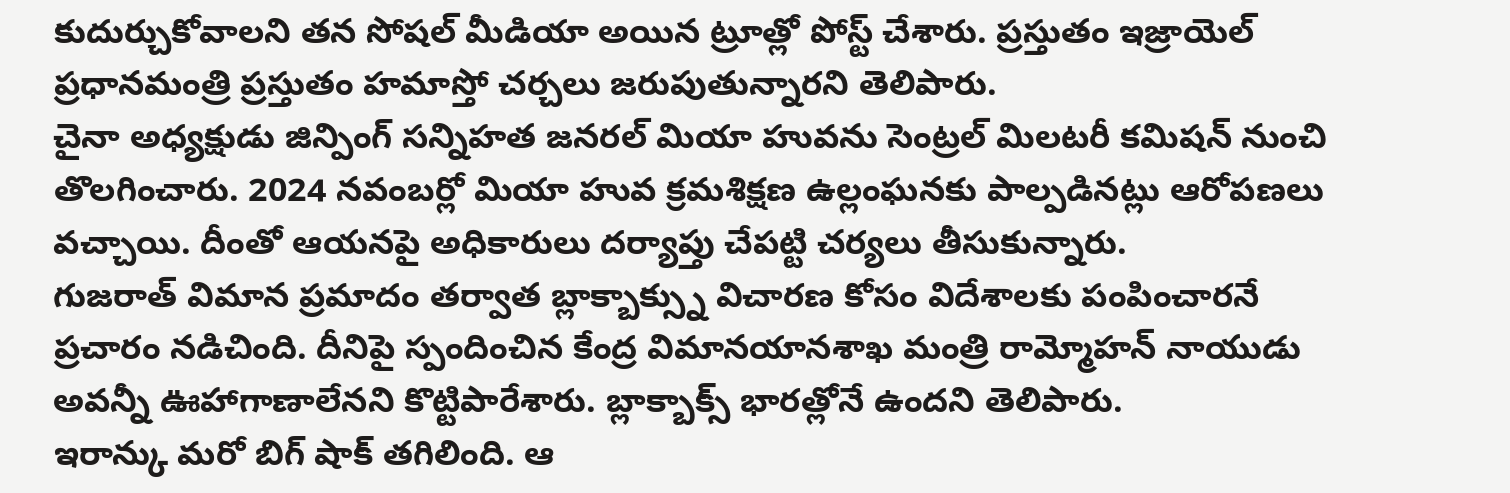కుదుర్చుకోవాలని తన సోషల్ మీడియా అయిన ట్రూత్లో పోస్ట్ చేశారు. ప్రస్తుతం ఇజ్రాయెల్ ప్రధానమంత్రి ప్రస్తుతం హమాస్తో చర్చలు జరుపుతున్నారని తెలిపారు.
చైనా అధ్యక్షుడు జిన్పింగ్ సన్నిహత జనరల్ మియా హువను సెంట్రల్ మిలటరీ కమిషన్ నుంచి తొలగించారు. 2024 నవంబర్లో మియా హువ క్రమశిక్షణ ఉల్లంఘనకు పాల్పడినట్లు ఆరోపణలు వచ్చాయి. దీంతో ఆయనపై అధికారులు దర్యాప్తు చేపట్టి చర్యలు తీసుకున్నారు.
గుజరాత్ విమాన ప్రమాదం తర్వాత బ్లాక్బాక్స్ను విచారణ కోసం విదేశాలకు పంపించారనే ప్రచారం నడిచింది. దీనిపై స్పందించిన కేంద్ర విమానయానశాఖ మంత్రి రామ్మోహన్ నాయుడు అవన్నీ ఊహాగాణాలేనని కొట్టిపారేశారు. బ్లాక్బాక్స్ భారత్లోనే ఉందని తెలిపారు.
ఇరాన్కు మరో బిగ్ షాక్ తగిలింది. ఆ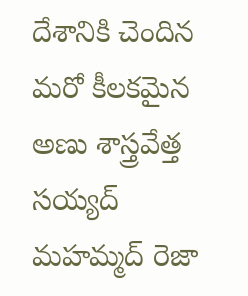దేశానికి చెందిన మరో కీలకమైన అణు శాస్త్రవేత్త సయ్యద్ మహమ్మద్ రెజా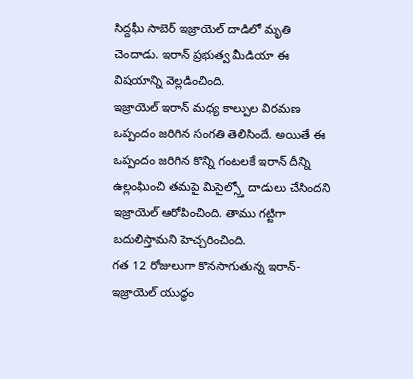సిద్దఘీ సాబెర్ ఇజ్రాయెల్ దాడిలో మృతి చెందాడు. ఇరాన్ ప్రభుత్వ మీడియా ఈ విషయాన్ని వెల్లడించింది.
ఇజ్రాయెల్ ఇరాన్ మధ్య కాల్పుల విరమణ ఒప్పందం జరిగిన సంగతి తెలిసిందే. అయితే ఈ ఒప్పందం జరిగిన కొన్ని గంటలకే ఇరాన్ దీన్ని ఉల్లంఘించి తమపై మిసైల్స్తో దాడులు చేసిందని ఇజ్రాయెల్ ఆరోపించింది. తాము గట్టిగా బదులిస్తామని హెచ్చరించింది.
గత 12 రోజులుగా కొనసాగుతున్న ఇరాన్-ఇజ్రాయెల్ యుద్ధం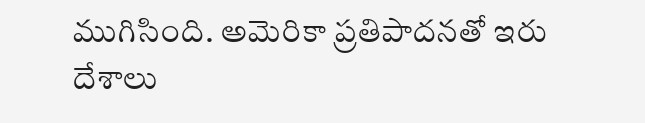ముగిసింది. అమెరికా ప్రతిపాదనతో ఇరు దేశాలు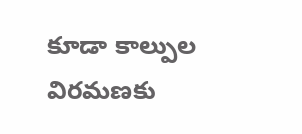కూడా కాల్పుల విరమణకు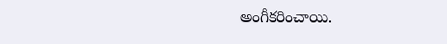అంగీకరించాయి.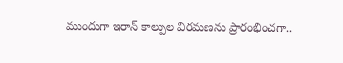ముందుగా ఇరాన్ కాల్పుల విరమణను ప్రారంభించగా..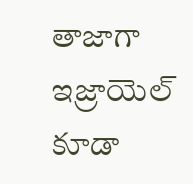తాజాగా ఇజ్రాయెల్ కూడా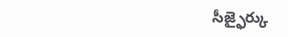సీజ్ఫైర్కు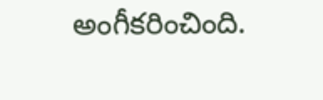అంగీకరించింది.